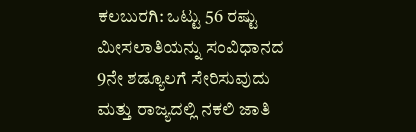ಕಲಬುರಗಿ: ಒಟ್ಟು 56 ರಷ್ಟು ಮೀಸಲಾತಿಯನ್ನು ಸಂವಿಧಾನದ 9ನೇ ಶಡ್ಯೂಲಗೆ ಸೇರಿಸುವುದು ಮತ್ತು ರಾಜ್ಯದಲ್ಲಿ ನಕಲಿ ಜಾತಿ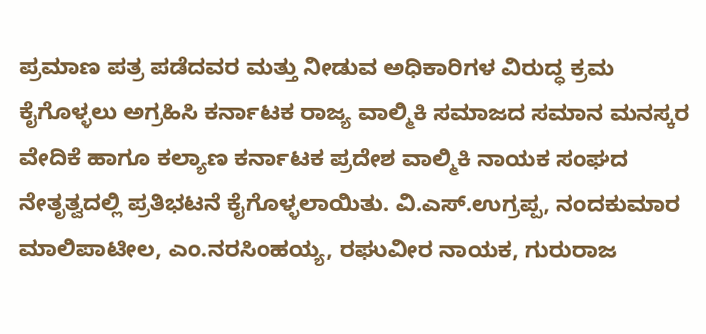ಪ್ರಮಾಣ ಪತ್ರ ಪಡೆದವರ ಮತ್ತು ನೀಡುವ ಅಧಿಕಾರಿಗಳ ವಿರುದ್ಧ ಕ್ರಮ ಕೈಗೊಳ್ಳಲು ಅಗ್ರಹಿಸಿ ಕರ್ನಾಟಕ ರಾಜ್ಯ ವಾಲ್ಮಿಕಿ ಸಮಾಜದ ಸಮಾನ ಮನಸ್ಕರ ವೇದಿಕೆ ಹಾಗೂ ಕಲ್ಯಾಣ ಕರ್ನಾಟಕ ಪ್ರದೇಶ ವಾಲ್ಮಿಕಿ ನಾಯಕ ಸಂಘದ ನೇತೃತ್ವದಲ್ಲಿ ಪ್ರತಿಭಟನೆ ಕೈಗೊಳ್ಳಲಾಯಿತು. ವಿ.ಎಸ್.ಉಗ್ರಪ್ಪ, ನಂದಕುಮಾರ ಮಾಲಿಪಾಟೀಲ, ಎಂ.ನರಸಿಂಹಯ್ಯ, ರಘುವೀರ ನಾಯಕ, ಗುರುರಾಜ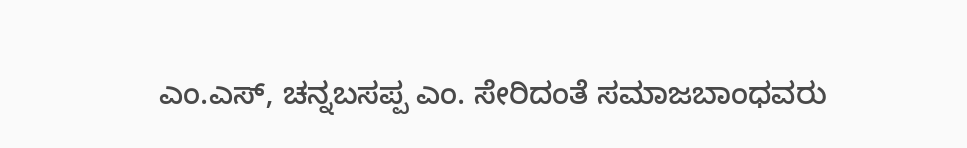ಎಂ.ಎಸ್, ಚನ್ನಬಸಪ್ಪ ಎಂ. ಸೇರಿದಂತೆ ಸಮಾಜಬಾಂಧವರು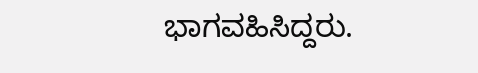ಭಾಗವಹಿಸಿದ್ದರು.